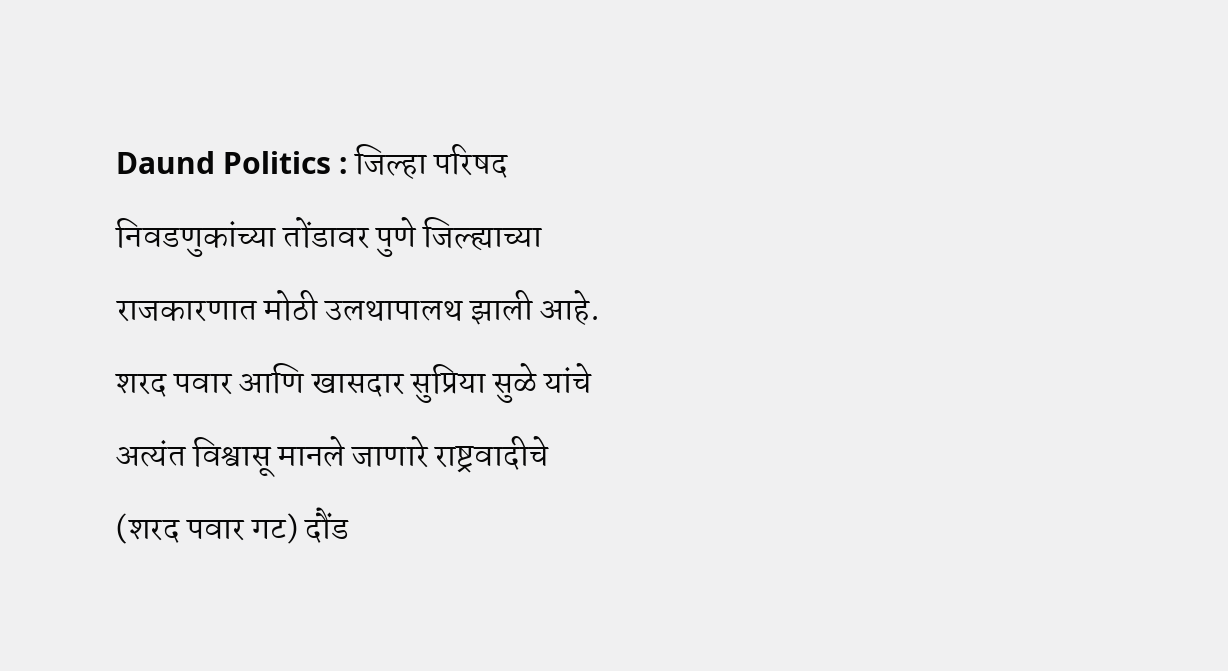Daund Politics : जिल्हा परिषद निवडणुकांच्या तोंडावर पुणे जिल्ह्याच्या राजकारणात मोठी उलथापालथ झाली आहे. शरद पवार आणि खासदार सुप्रिया सुळे यांचे अत्यंत विश्वासू मानले जाणारे राष्ट्रवादीचे (शरद पवार गट) दौंड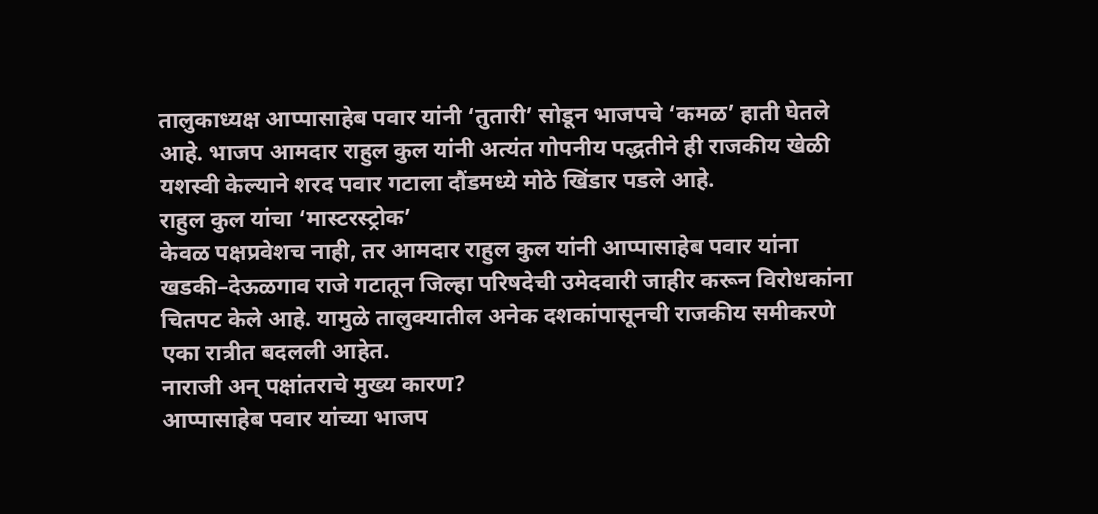तालुकाध्यक्ष आप्पासाहेब पवार यांनी ‘तुतारी’ सोडून भाजपचे ‘कमळ’ हाती घेतले आहे. भाजप आमदार राहुल कुल यांनी अत्यंत गोपनीय पद्धतीने ही राजकीय खेळी यशस्वी केल्याने शरद पवार गटाला दौंडमध्ये मोठे खिंडार पडले आहे.
राहुल कुल यांचा ‘मास्टरस्ट्रोक’
केवळ पक्षप्रवेशच नाही, तर आमदार राहुल कुल यांनी आप्पासाहेब पवार यांना खडकी–देऊळगाव राजे गटातून जिल्हा परिषदेची उमेदवारी जाहीर करून विरोधकांना चितपट केले आहे. यामुळे तालुक्यातील अनेक दशकांपासूनची राजकीय समीकरणे एका रात्रीत बदलली आहेत.
नाराजी अन् पक्षांतराचे मुख्य कारण?
आप्पासाहेब पवार यांच्या भाजप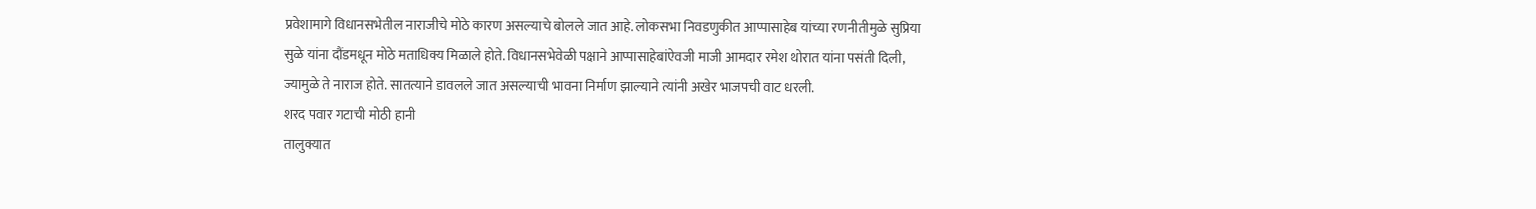प्रवेशामागे विधानसभेतील नाराजीचे मोठे कारण असल्याचे बोलले जात आहे. लोकसभा निवडणुकीत आप्पासाहेब यांच्या रणनीतीमुळे सुप्रिया सुळे यांना दौंडमधून मोठे मताधिक्य मिळाले होते. विधानसभेवेळी पक्षाने आप्पासाहेबांऐवजी माजी आमदार रमेश थोरात यांना पसंती दिली, ज्यामुळे ते नाराज होते. सातत्याने डावलले जात असल्याची भावना निर्माण झाल्याने त्यांनी अखेर भाजपची वाट धरली.
शरद पवार गटाची मोठी हानी
तालुक्यात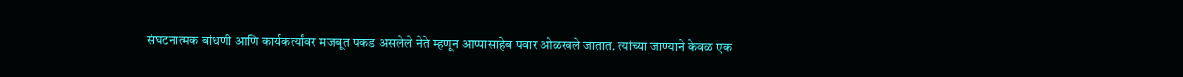संघटनात्मक बांधणी आणि कार्यकर्त्यांवर मजबूत पकड असलेले नेते म्हणून आप्पासाहेब पवार ओळखले जातात. त्यांच्या जाण्याने केवळ एक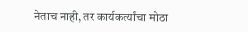नेताच नाही, तर कार्यकर्त्यांचा मोठा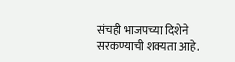संचही भाजपच्या दिशेने सरकण्याची शक्यता आहे.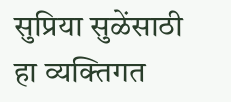सुप्रिया सुळेंसाठी हा व्यक्तिगत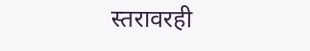स्तरावरही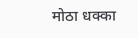मोठा धक्का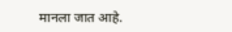मानला जात आहे.